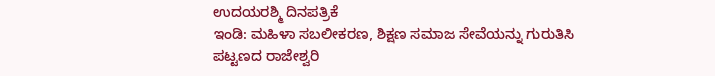ಉದಯರಶ್ಮಿ ದಿನಪತ್ರಿಕೆ
ಇಂಡಿ: ಮಹಿಳಾ ಸಬಲೀಕರಣ, ಶಿಕ್ಷಣ ಸಮಾಜ ಸೇವೆಯನ್ನು ಗುರುತಿಸಿ ಪಟ್ಟಣದ ರಾಜೇಶ್ವರಿ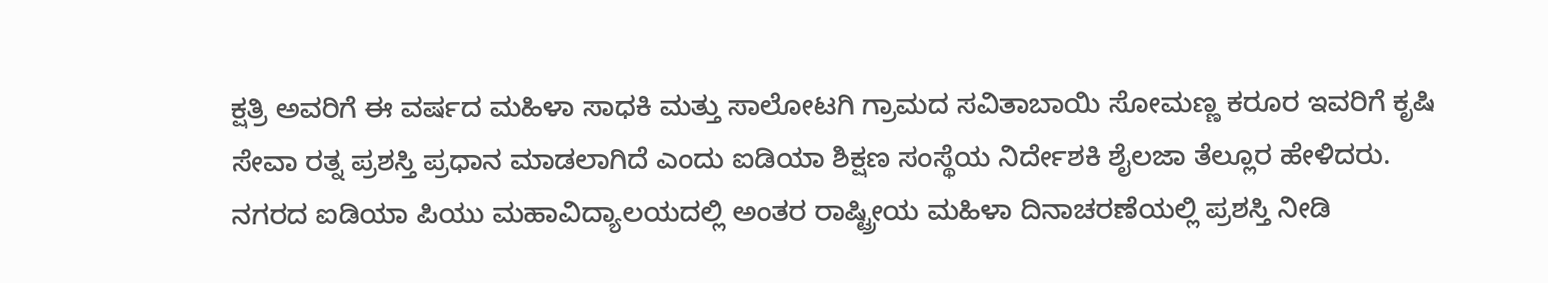ಕ್ಷತ್ರಿ ಅವರಿಗೆ ಈ ವರ್ಷದ ಮಹಿಳಾ ಸಾಧಕಿ ಮತ್ತು ಸಾಲೋಟಗಿ ಗ್ರಾಮದ ಸವಿತಾಬಾಯಿ ಸೋಮಣ್ಣ ಕರೂರ ಇವರಿಗೆ ಕೃಷಿ ಸೇವಾ ರತ್ನ ಪ್ರಶಸ್ತಿ ಪ್ರಧಾನ ಮಾಡಲಾಗಿದೆ ಎಂದು ಐಡಿಯಾ ಶಿಕ್ಷಣ ಸಂಸ್ಥೆಯ ನಿರ್ದೇಶಕಿ ಶೈಲಜಾ ತೆಲ್ಲೂರ ಹೇಳಿದರು.
ನಗರದ ಐಡಿಯಾ ಪಿಯು ಮಹಾವಿದ್ಯಾಲಯದಲ್ಲಿ ಅಂತರ ರಾಷ್ಟ್ರೀಯ ಮಹಿಳಾ ದಿನಾಚರಣೆಯಲ್ಲಿ ಪ್ರಶಸ್ತಿ ನೀಡಿ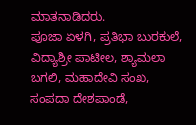ಮಾತನಾಡಿದರು.
ಪೂಜಾ ಏಳಗಿ, ಪ್ರತಿಭಾ ಬುರಕುಲೆ, ವಿದ್ಯಾಶ್ರೀ ಪಾಟೀಲ, ಶ್ಯಾಮಲಾ ಬಗಲಿ, ಮಹಾದೇವಿ ಸಂಖ, ಸಂಪದಾ ದೇಶಪಾಂಡೆ,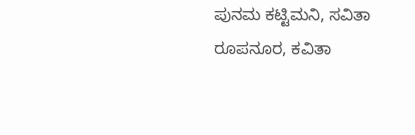ಪುನಮ ಕಟ್ಟಿಮನಿ, ಸವಿತಾ ರೂಪನೂರ, ಕವಿತಾ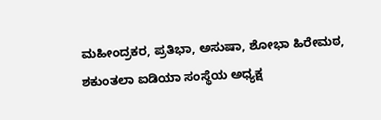ಮಹೀಂದ್ರಕರ, ಪ್ರತಿಭಾ, ಅಸುಷಾ, ಶೋಭಾ ಹಿರೇಮಠ, ಶಕುಂತಲಾ ಐಡಿಯಾ ಸಂಸ್ಥೆಯ ಅಧ್ಯಕ್ಷ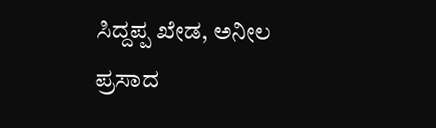ಸಿದ್ದಪ್ಪ ಖೇಡ, ಅನೀಲ ಪ್ರಸಾದ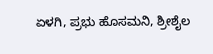ಏಳಗಿ, ಪ್ರಭು ಹೊಸಮನಿ, ಶ್ರೀಶೈಲ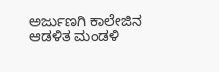ಅರ್ಜುಣಗಿ ಕಾಲೇಜಿನ ಆಡಳಿತ ಮಂಡಳಿ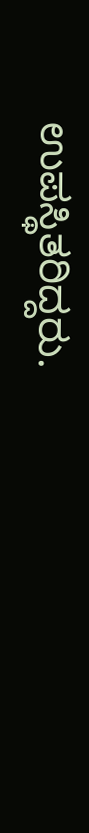ಉಪಸ್ಥಿತರಿದ್ದರು.